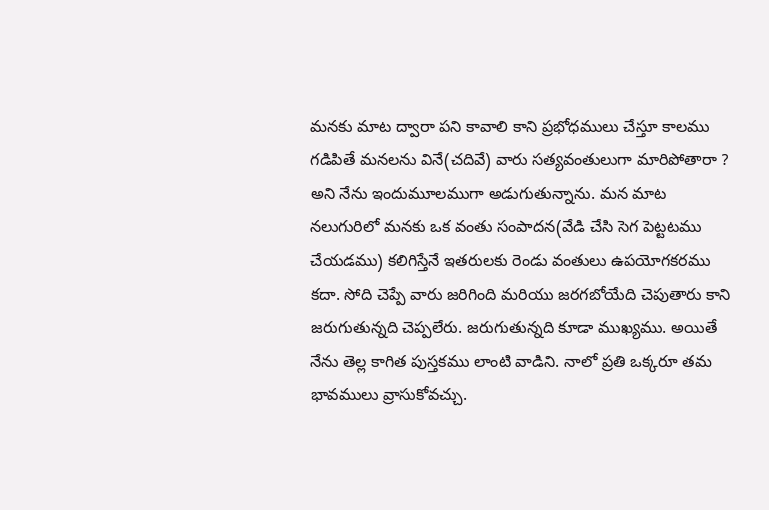మనకు మాట ద్వారా పని కావాలి కాని ప్రభోధములు చేస్తూ కాలము గడిపితే మనలను వినే(చదివే) వారు సత్యవంతులుగా మారిపోతారా ? అని నేను ఇందుమూలముగా అడుగుతున్నాను. మన మాట నలుగురిలో మనకు ఒక వంతు సంపాదన(వేడి చేసి సెగ పెట్టటము చేయడము) కలిగిస్తేనే ఇతరులకు రెండు వంతులు ఉపయోగకరము కదా. సోది చెప్పే వారు జరిగింది మరియు జరగబోయేది చెపుతారు కాని జరుగుతున్నది చెప్పలేరు. జరుగుతున్నది కూడా ముఖ్యము. అయితే నేను తెల్ల కాగిత పుస్తకము లాంటి వాడిని. నాలో ప్రతి ఒక్కరూ తమ భావములు వ్రాసుకోవచ్చు.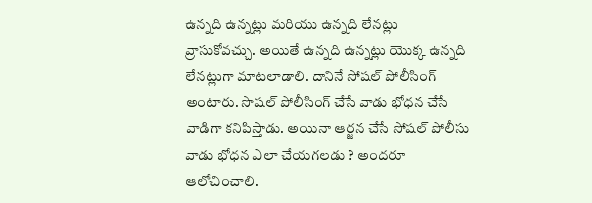ఉన్నది ఉన్నట్లు మరియు ఉన్నది లేనట్లు వ్రాసుకోవచ్చు. అయితే ఉన్నది ఉన్నట్లు యొక్క ఉన్నది లేనట్లుగా మాటలాడాలి. దానినే సోషల్ పోలీసింగ్ అంటారు. సొషల్ పోలీసింగ్ చేసే వాడు భోధన చేసే వాడిగా కనిపిస్తాడు. అయినా ఆర్జన చేసే సోషల్ పోలీసు వాడు భోధన ఎలా చేయగలడు ? అందరూ ఆలోచించాలి.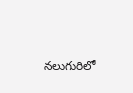నలుగురిలో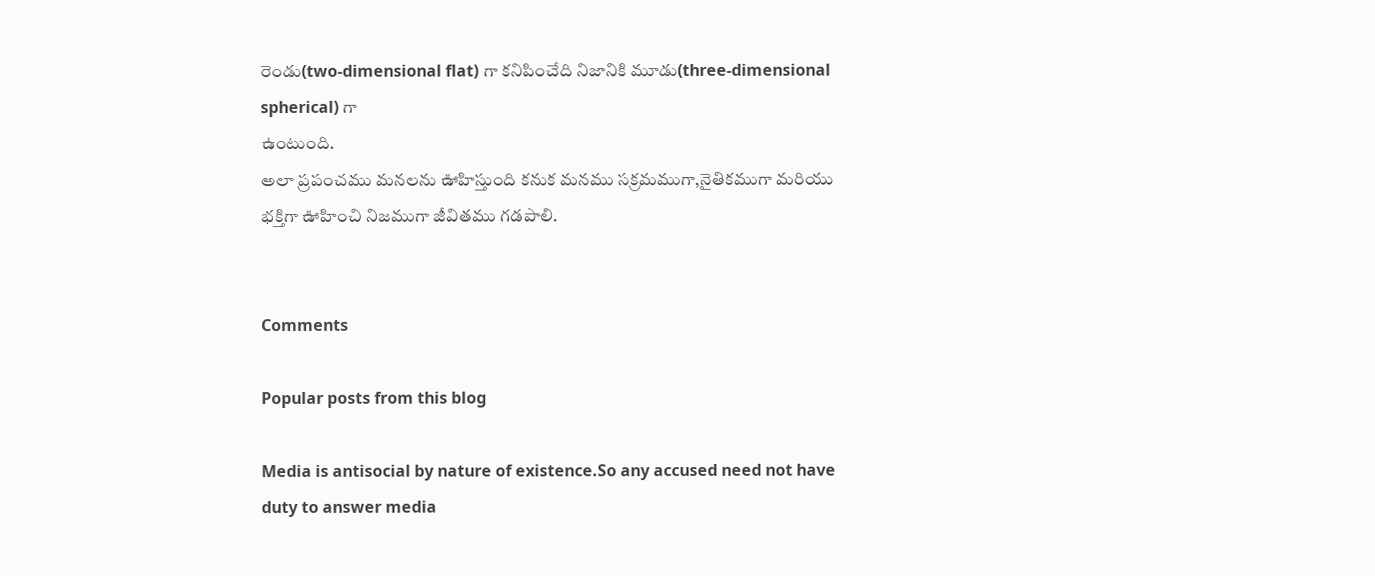రెండు(two-dimensional flat) గా కనిపించేది నిజానికి మూడు(three-dimensional spherical) గా
ఉంటుంది.
అలా ప్రపంచము మనలను ఊహిస్తుంది కనుక మనము సక్రమముగా,నైతికముగా మరియు భక్తిగా ఊహించి నిజముగా జీవితము గడపాలి.


Comments

Popular posts from this blog

Media is antisocial by nature of existence.So any accused need not have duty to answer media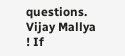questions. Vijay Mallya ! If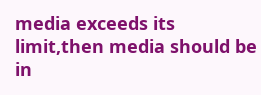media exceeds its limit,then media should be in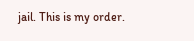jail. This is my order.